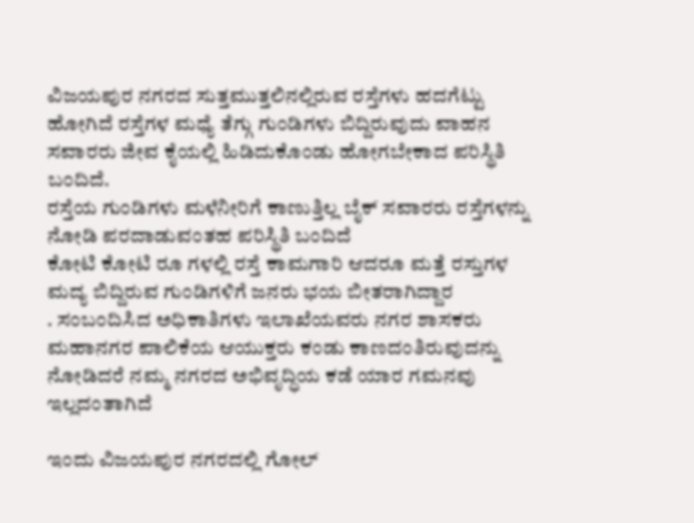ವಿಜಯಪುರ ನಗರದ ಸುತ್ತಮುತ್ತಲಿನಲ್ಲಿರುವ ರಸ್ತೆಗಳು ಹದಗೆಟ್ಟು ಹೋಗಿದೆ ರಸ್ತೆಗಳ ಮಧ್ಯೆ ತೆಗ್ಗು ಗುಂಡಿಗಳು ಬಿದ್ದಿರುವುದು ವಾಹನ ಸವಾರರು ಜೀವ ಕೈಯಲ್ಲಿ ಹಿಡಿದುಕೊಂಡು ಹೋಗಬೇಕಾದ ಪರಿಸ್ಥಿತಿ ಬಂದಿದೆ.
ರಸ್ತೆಯ ಗುಂಡಿಗಳು ಮಳೆನೀರಿಗೆ ಕಾಣುತ್ತಿಲ್ಲ ಬೈಕ್ ಸವಾರರು ರಸ್ತೆಗಳನ್ನು ನೋಡಿ ಪರದಾಡುವಂತಹ ಪರಿಸ್ಥಿತಿ ಬಂದಿದೆ
ಕೋಟಿ ಕೋಟಿ ರೂ ಗಳಲ್ಲಿ ರಸ್ತೆ ಕಾಮಗಾರಿ ಆದರೂ ಮತ್ತೆ ರಸ್ತುಗಳ ಮದ್ಯ ಬಿದ್ದಿರುವ ಗುಂಡಿಗಳಿಗೆ ಜನರು ಭಯ ಬೀತರಾಗಿದ್ದಾರ
. ಸಂಬಂದಿಸಿದ ಅಧಿಕಾತಿಗಳು ಇಲಾಖೆಯವರು ನಗರ ಶಾಸಕರು ಮಹಾನಗರ ಪಾಲಿಕೆಯ ಆಯುಕ್ತರು ಕಂಡು ಕಾಣದಂತಿರುವುದನ್ನು ನೋಡಿದರೆ ನಮ್ಮ ನಗರದ ಅಭಿವೃದ್ಧಿಯ ಕಡೆ ಯಾರ ಗಮನವು ಇಲ್ಲದಂತಾಗಿದೆ

ಇಂದು ವಿಜಯಪುರ ನಗರದಲ್ಲಿ ಗೋಲ್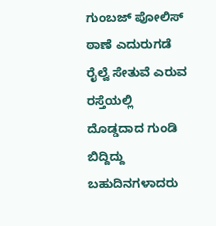ಗುಂಬಜ್ ಪೋಲಿಸ್ ಠಾಣೆ ಎದುರುಗಡೆ ರೈಲ್ವೆ ಸೇತುವೆ ಎರುವ ರಸ್ತೆಯಲ್ಲಿ ದೊಡ್ಡದಾದ ಗುಂಡಿ ಬಿದ್ದಿದ್ದು ಬಹುದಿನಗಳಾದರು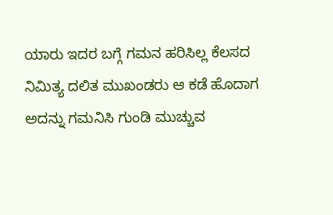ಯಾರು ಇದರ ಬಗ್ಗೆ ಗಮನ ಹರಿಸಿಲ್ಲ ಕೆಲಸದ ನಿಮಿತ್ಯ ದಲಿತ ಮುಖಂಡರು ಆ ಕಡೆ ಹೊದಾಗ ಅದನ್ನು ಗಮನಿಸಿ ಗುಂಡಿ ಮುಚ್ಚುವ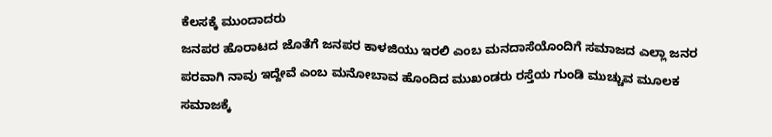ಕೆಲಸಕ್ಕೆ ಮುಂದಾದರು
ಜನಪರ ಹೊರಾಟದ ಜೊತೆಗೆ ಜನಪರ ಕಾಳಜಿಯು ಇರಲಿ ಎಂಬ ಮನದಾಸೆಯೊಂದಿಗೆ ಸಮಾಜದ ಎಲ್ಲಾ ಜನರ ಪರವಾಗಿ ನಾವು ಇದ್ದೇವೆ ಎಂಬ ಮನೋಬಾವ ಹೊಂದಿದ ಮುಖಂಡರು ರಸ್ತೆಯ ಗುಂಡಿ ಮುಚ್ಚುವ ಮೂಲಕ ಸಮಾಜಕ್ಕೆ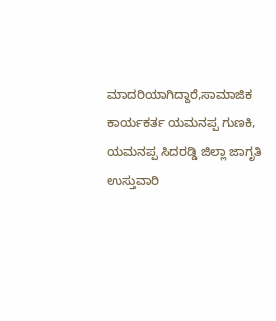ಮಾದರಿಯಾಗಿದ್ದಾರೆ,ಸಾಮಾಜಿಕ ಕಾರ್ಯಕರ್ತ ಯಮನಪ್ಪ ಗುಣಕಿ,
ಯಮನಪ್ಪ ಸಿದರಡ್ಡಿ ಜಿಲ್ಲಾ ಜಾಗೃತಿ ಉಸ್ತುವಾರಿ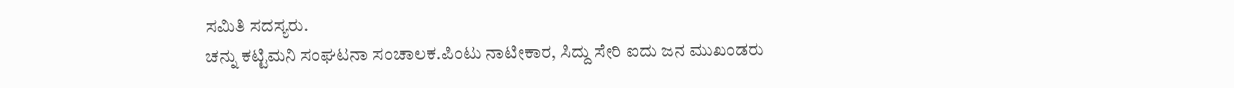ಸಮಿತಿ ಸದಸ್ಯರು.
ಚನ್ನು ಕಟ್ಟಿಮನಿ ಸಂಘಟನಾ ಸಂಚಾಲಕ.ಪಿಂಟು ನಾಟೀಕಾರ, ಸಿದ್ದು ಸೇರಿ ಐದು ಜನ ಮುಖಂಡರು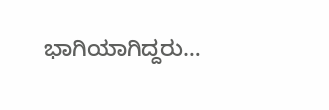ಭಾಗಿಯಾಗಿದ್ದರು…